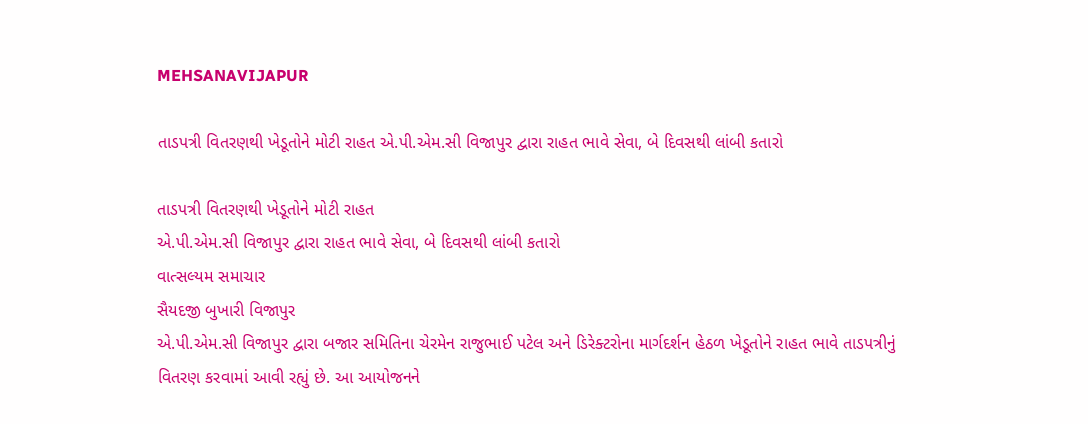MEHSANAVIJAPUR

તાડપત્રી વિતરણથી ખેડૂતોને મોટી રાહત એ.પી.એમ.સી વિજાપુર દ્વારા રાહત ભાવે સેવા, બે દિવસથી લાંબી કતારો

તાડપત્રી વિતરણથી ખેડૂતોને મોટી રાહત
એ.પી.એમ.સી વિજાપુર દ્વારા રાહત ભાવે સેવા, બે દિવસથી લાંબી કતારો
વાત્સલ્યમ સમાચાર
સૈયદજી બુખારી વિજાપુર
એ.પી.એમ.સી વિજાપુર દ્વારા બજાર સમિતિના ચેરમેન રાજુભાઈ પટેલ અને ડિરેક્ટરોના માર્ગદર્શન હેઠળ ખેડૂતોને રાહત ભાવે તાડપત્રીનું વિતરણ કરવામાં આવી રહ્યું છે. આ આયોજનને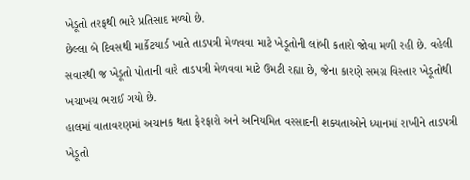ખેડૂતો તરફથી ભારે પ્રતિસાદ મળ્યો છે.
છેલ્લા બે દિવસથી માર્કેટયાર્ડ ખાતે તાડપત્રી મેળવવા માટે ખેડૂતોની લાંબી કતારો જોવા મળી રહી છે. વહેલી સવારથી જ ખેડૂતો પોતાની વારે તાડપત્રી મેળવવા માટે ઉમટી રહ્યા છે, જેના કારણે સમગ્ર વિસ્તાર ખેડૂતોથી ખચાખચ ભરાઈ ગયો છે.
હાલમાં વાતાવરણમાં અચાનક થતા ફેરફારો અને અનિયમિત વરસાદની શક્યતાઓને ધ્યાનમાં રાખીને તાડપત્રી ખેડૂતો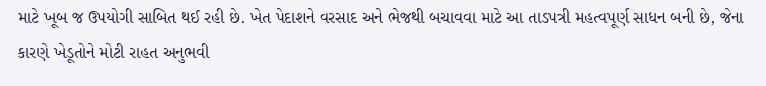માટે ખૂબ જ ઉપયોગી સાબિત થઈ રહી છે. ખેત પેદાશને વરસાદ અને ભેજથી બચાવવા માટે આ તાડપત્રી મહત્વપૂર્ણ સાધન બની છે, જેના કારણે ખેડૂતોને મોટી રાહત અનુભવી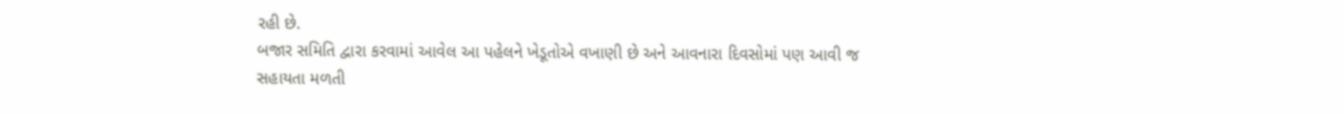રહી છે.
બજાર સમિતિ દ્વારા કરવામાં આવેલ આ પહેલને ખેડૂતોએ વખાણી છે અને આવનારા દિવસોમાં પણ આવી જ સહાયતા મળતી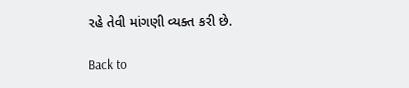રહે તેવી માંગણી વ્યક્ત કરી છે.

Back to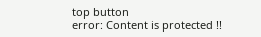top button
error: Content is protected !!